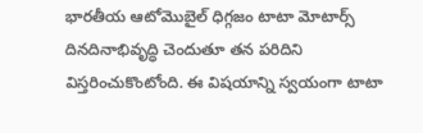భారతీయ ఆటోమొబైల్ ధిగ్గజం టాటా మోటార్స్ దినదినాభివృద్ధి చెందుతూ తన పరిదిని విస్తరించుకొంటోంది. ఈ విషయాన్ని స్వయంగా టాటా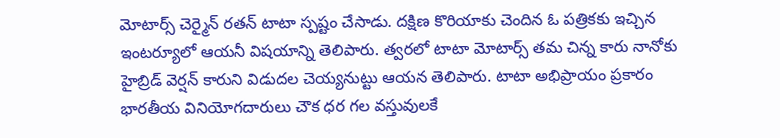మోటార్స్ చెర్మైన్ రతన్ టాటా స్పష్టం చేసాడు. దక్షిణ కొరియాకు చెందిన ఓ పత్రికకు ఇచ్చిన ఇంటర్యూలో ఆయనీ విషయాన్ని తెలిపారు. త్వరలో టాటా మోటార్స్ తమ చిన్న కారు నానోకు హైబ్రిడ్ వెర్షన్ కారుని విడుదల చెయ్యనుట్టు ఆయన తెలిపారు. టాటా అభిప్రాయం ప్రకారం భారతీయ వినియోగదారులు చౌక ధర గల వస్తువులకే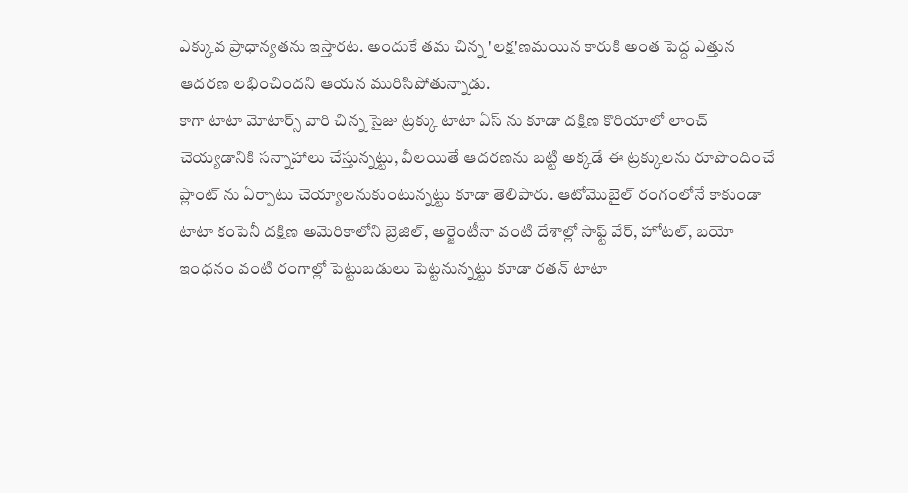ఎక్కువ ప్రాధాన్యతను ఇస్తారట. అందుకే తమ చిన్న 'లక్ష'ణమయిన కారుకి అంత పెద్ద ఎత్తున ఆదరణ లభించిందని ఆయన మురిసిపోతున్నాడు.
కాగా టాటా మోటార్స్ వారి చిన్న సైజు ట్రక్కు టాటా ఏస్ ను కూడా దక్షిణ కొరియాలో లాంచ్ చెయ్యడానికి సన్నాహాలు చేస్తున్నట్టు, వీలయితే ఆదరణను బట్టి అక్కడే ఈ ట్రక్కులను రూపొందించే ప్లాంట్ ను ఏర్పాటు చెయ్యాలనుకుంటున్నట్టు కూడా తెలిపారు. ఆటోమొబైల్ రంగంలోనే కాకుండా టాటా కంపెనీ దక్షిణ అమెరికాలోని బ్రెజిల్, అర్జెంటీనా వంటి దేశాల్లో సాఫ్ట్ వేర్, హోటల్, బయో ఇంధనం వంటి రంగాల్లో పెట్టుబడులు పెట్టనున్నట్టు కూడా రతన్ టాటా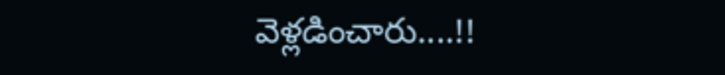వెళ్లడించారు....!!